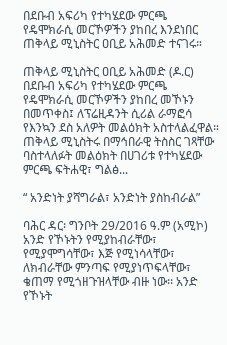በደቡብ አፍሪካ የተካሄደው ምርጫ የዴሞክራሲ መርኾዎችን ያከበረ እንደነበር ጠቅላይ ሚኒስትር ዐቢይ አሕመድ ተናገሩ።

ጠቅላይ ሚኒስትር ዐቢይ አሕመድ (ዶ.ር) በደቡብ አፍሪካ የተካሄደው ምርጫ የዴሞክራሲ መርኾዎችን ያከበረ መኾኑን በመጥቀስ፤ ለፕሬዚዳንት ሲሪል ራማፎሳ የእንኳን ደስ አለዎት መልዕክት አስተላልፈዋል። ጠቅላይ ሚኒስትሩ በማኅበራዊ ትስስር ገጻቸው ባስተላለፉት መልዕክት በሀገሪቱ የተካሄደው ምርጫ ፍትሐዊ፣ ግልፅ...

“ አንድነት ያሻግራል፣ አንድነት ያስከብራል”

ባሕር ዳር፡ ግንቦት 29/2016 ዓ.ም (አሚኮ) አንድ የኾኑትን የሚያከብራቸው፣ የሚያሞግሳቸው፣ እጅ የሚነሳላቸው፣ ለክብራቸው ምንጣፍ የሚያነጥፍላቸው፣ ቄጠማ የሚጎዘጉዝላቸው ብዙ ነው፡፡ አንድ የኾኑት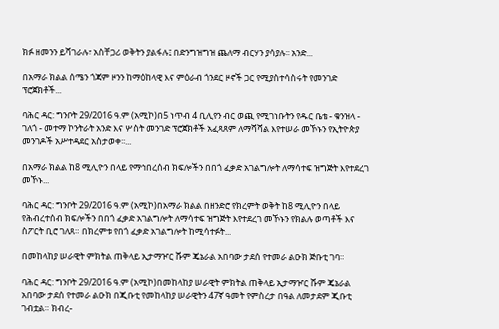ክፉ ዘመንን ይሻገራሉ፣ አስቸጋሪ ወቅትን ያልፋሉ፤ በድንግዝግዝ ጨለማ ብርሃን ያሳያሉ፡፡ አንድ...

በአማራ ክልል ሰሜን ጎጃም ዞንን ከማዕከላዊ እና ምዕራብ ጎንደር ዞኖች ጋር የሚያስተሳስሩት የመንገድ ፕሮጀክቶች...

ባሕር ዳር: ግንቦት 29/2016 ዓ.ም (አሚኮ)በ5 ነጥብ 4 ቢሊየን ብር ወጪ የሚገነቡትን የዱር ቤቴ - ቁንዝላ - ገለጎ - መተማ ኮንትራት አንድ እና ሦስት መንገድ ፕሮጀክቶች አፈጻጸም ለማሻሻል እየተሠራ መኾኑን የኢትዮጵያ መንገዶች አሥተዳደር አስታወቀ፡፡...

በአማራ ክልል ከ8 ሚሊዮን በላይ የማኅበረሰብ ክፍሎችን በበጎ ፈቃድ አገልግሎት ለማሳተፍ ዝግጅት እየተደረገ መኾኑ...

ባሕር ዳር: ግንቦት 29/2016 ዓ.ም (አሚኮ)በአማራ ክልል በዘንድሮ የክረምት ወቅት ከ8 ሚሊዮን በላይ የሕብረተሰብ ክፍሎችን በበጎ ፈቃድ አገልግሎት ለማሳተፍ ዝግጅት እየተደረገ መኾኑን የክልሉ ወጣቶች እና ስፖርት ቢሮ ገለጸ። በክረምቱ የበጎ ፈቃድ አገልግሎት ከሚሳተፉት...

በመከላከያ ሠራዊት ምክትል ጠቅላይ ኢታማዦር ሹም ጄኔራል አበባው ታደሰ የተመራ ልዑክ ጅቡቲ ገባ።

ባሕር ዳር: ግንቦት 29/2016 ዓ.ም (አሚኮ)በመከላከያ ሠራዊት ምክትል ጠቅላይ ኢታማዦር ሹም ጄኔራል አበባው ታደሰ የተመራ ልዑክ በጂቡቲ የመከላከያ ሠራዊትን 47ኛ ዓመት የምስረታ በዓል ለመታደም ጂቡቲ ገብቷል። ክብረ-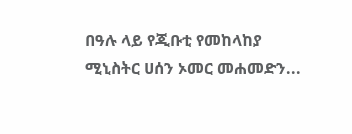በዓሉ ላይ የጂቡቲ የመከላከያ ሚኒስትር ሀሰን ኦመር መሐመድን...